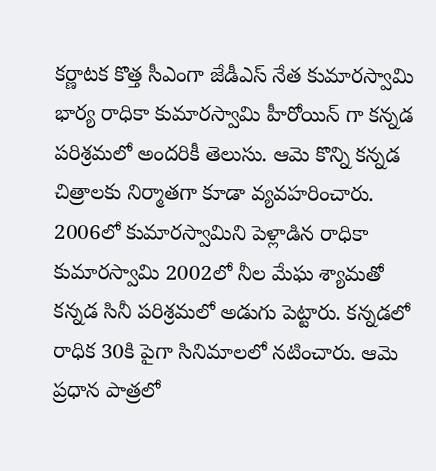కర్ణాటక కొత్త సీఎంగా జేడీఎస్ నేత కుమారస్వామి భార్య రాధికా కుమారస్వామి హీరోయిన్ గా కన్నడ పరిశ్రమలో అందరికీ తెలుసు. ఆమె కొన్ని కన్నడ చిత్రాలకు నిర్మాతగా కూడా వ్యవహరించారు. 2006లో కుమారస్వామిని పెళ్లాడిన రాధికా కుమారస్వామి 2002లో నీల మేఘ శ్యామతో కన్నడ సినీ పరిశ్రమలో అడుగు పెట్టారు. కన్నడలో రాధిక 30కి పైగా సినిమాలలో నటించారు. ఆమె ప్రధాన పాత్రలో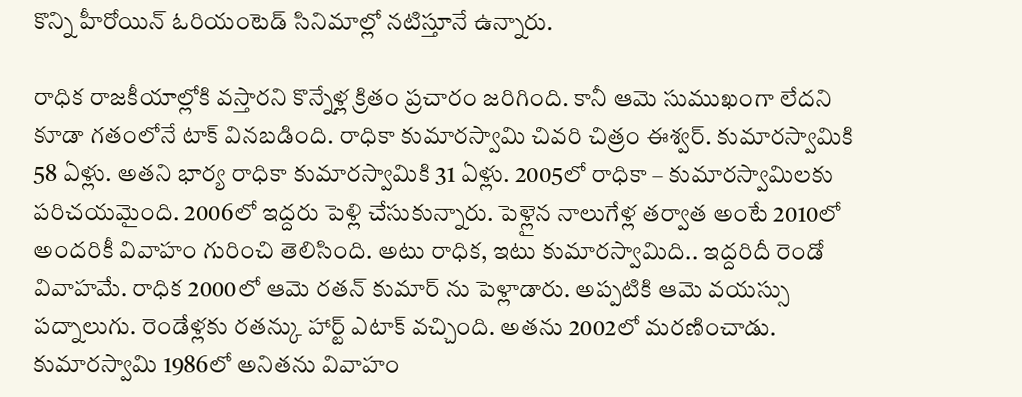కొన్ని హీరోయిన్ ఓరియంటెడ్ సినిమాల్లో నటిస్తూనే ఉన్నారు.

రాధిక రాజకీయాల్లోకి వస్తారని కొన్నేళ్ల క్రితం ప్రచారం జరిగింది. కానీ ఆమె సుముఖంగా లేదని కూడా గతంలోనే టాక్ వినబడింది. రాధికా కుమారస్వామి చివరి చిత్రం ఈశ్వర్. కుమారస్వామికి 58 ఏళ్లు. అతని భార్య రాధికా కుమారస్వామికి 31 ఏళ్లు. 2005లో రాధికా – కుమారస్వామిలకు పరిచయమైంది. 2006లో ఇద్దరు పెళ్లి చేసుకున్నారు. పెళ్లైన నాలుగేళ్ల తర్వాత అంటే 2010లో అందరికీ వివాహం గురించి తెలిసింది. అటు రాధిక, ఇటు కుమారస్వామిది.. ఇద్దరిదీ రెండో వివాహమే. రాధిక 2000లో ఆమె రతన్ కుమార్ ను పెళ్లాడారు. అప్పటికి ఆమె వయస్సు పద్నాలుగు. రెండేళ్లకు రతన్కు హార్ట్ ఎటాక్ వచ్చింది. అతను 2002లో మరణించాడు. కుమారస్వామి 1986లో అనితను వివాహం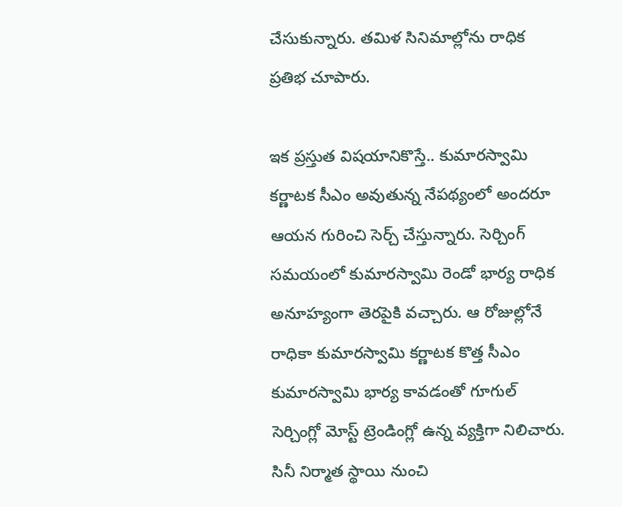చేసుకున్నారు. తమిళ సినిమాల్లోను రాధిక ప్రతిభ చూపారు.

ఇక ప్రస్తుత విషయానికొస్తే.. కుమారస్వామి కర్ణాటక సీఎం అవుతున్న నేపథ్యంలో అందరూ ఆయన గురించి సెర్చ్ చేస్తున్నారు. సెర్చింగ్ సమయంలో కుమారస్వామి రెండో భార్య రాధిక అనూహ్యంగా తెరపైకి వచ్చారు. ఆ రోజుల్లోనే రాధికా కుమారస్వామి కర్ణాటక కొత్త సీఎం కుమారస్వామి భార్య కావడంతో గూగుల్ సెర్చింగ్లో మోస్ట్ ట్రెండింగ్లో ఉన్న వ్యక్తిగా నిలిచారు. సినీ నిర్మాత స్థాయి నుంచి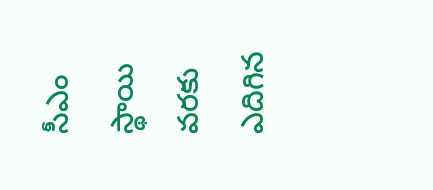సీఎం స్థాయి వరకు ఎదిగిన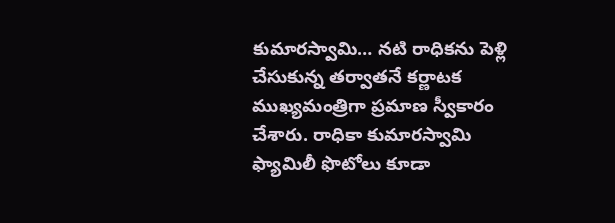కుమారస్వామి… నటి రాధికను పెళ్లి చేసుకున్న తర్వాతనే కర్ణాటక ముఖ్యమంత్రిగా ప్రమాణ స్వీకారం చేశారు. రాధికా కుమారస్వామి ఫ్యామిలీ ఫొటోలు కూడా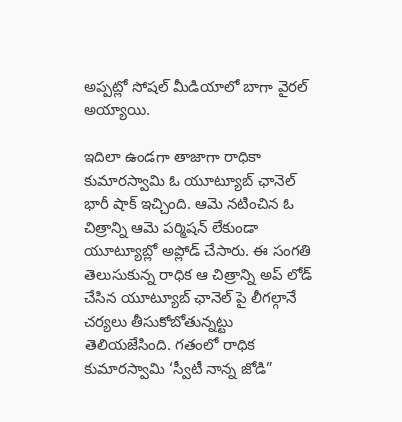అప్పట్లో సోషల్ మీడియాలో బాగా వైరల్ అయ్యాయి.

ఇదిలా ఉండగా తాజాగా రాధికా కుమారస్వామి ఓ యూట్యూబ్ ఛానెల్ భారీ షాక్ ఇచ్చింది. ఆమె నటించిన ఓ చిత్రాన్ని ఆమె పర్మిషన్ లేకుండా యూట్యూబ్లో అప్లోడ్ చేసారు. ఈ సంగతి తెలుసుకున్న రాధిక ఆ చిత్రాన్ని అప్ లోడ్ చేసిన యూట్యూబ్ ఛానెల్ పై లీగల్గానే చర్యలు తీసుకోబోతున్నట్టు తెలియజేసింది. గతంలో రాధిక కుమారస్వామి ‘స్వీటీ నాన్న జోడి”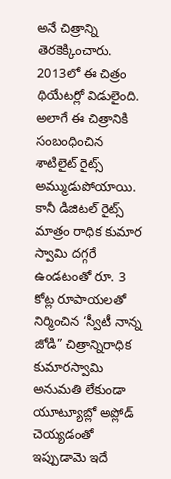అనే చిత్రాన్ని తెరకెక్కించారు. 2013లో ఈ చిత్రం థియేటర్లో విడులైంది. అలాగే ఈ చిత్రానికి సంబంధించిన శాటిలైట్ రైట్స్ అమ్ముడుపోయాయి. కానీ డిజిటల్ రైట్స్ మాత్రం రాధిక కుమార స్వామి దగ్గరే ఉండటంతో రూ. 3 కోట్ల రూపాయలతో నిర్మించిన ‘స్వీటీ నాన్న జోడి” చిత్రాన్నిరాధిక కుమారస్వామి అనుమతి లేకుండా యూట్యూబ్లో అప్లోడ్ చెయ్యడంతో ఇప్పుడామె ఇదే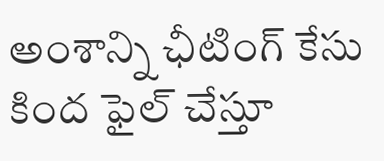అంశాన్ని ఛీటింగ్ కేసు కింద ఫైల్ చేస్తూ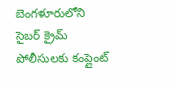బెంగళూరులోని సైబర్ క్రైమ్ పోలీసులకు కంప్లైంట్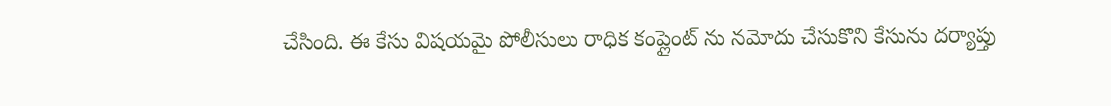చేసింది. ఈ కేసు విషయమై పోలీసులు రాధిక కంప్లైంట్ ను నమోదు చేసుకొని కేసును దర్యాప్తు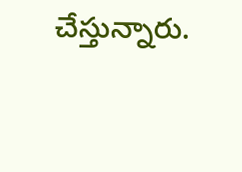చేస్తున్నారు.